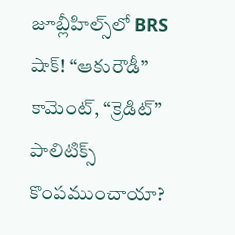జూబ్లీహిల్స్‌లో BRS షాక్! “ఆకురౌడీ” కామెంట్, “క్రెడిట్” పాలిటిక్స్ కొంపముంచాయా?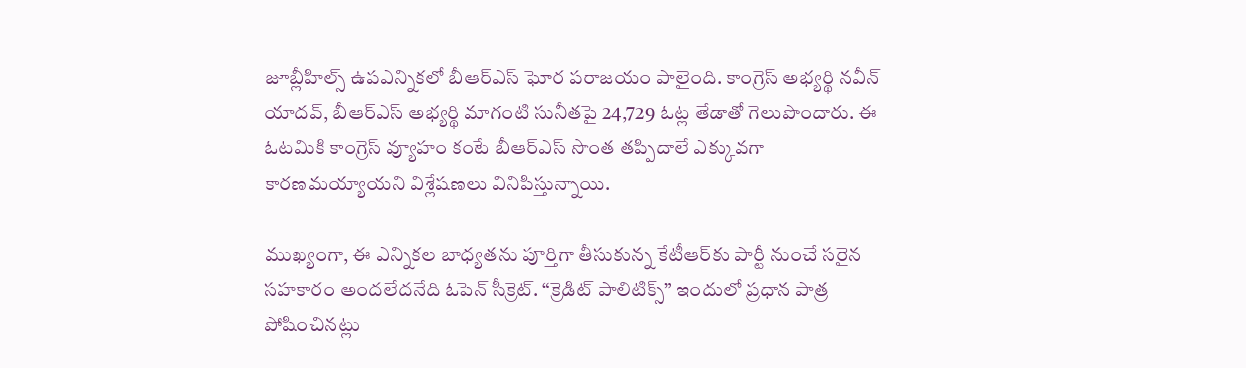జూబ్లీహిల్స్ ఉపఎన్నికలో బీఆర్ఎస్ ఘోర పరాజయం పాలైంది. కాంగ్రెస్ అభ్యర్థి నవీన్ యాదవ్, బీఆర్ఎస్ అభ్యర్థి మాగంటి సునీతపై 24,729 ఓట్ల తేడాతో గెలుపొందారు. ఈ ఓటమికి కాంగ్రెస్ వ్యూహం కంటే బీఆర్ఎస్ సొంత తప్పిదాలే ఎక్కువగా కారణమయ్యాయని విశ్లేషణలు వినిపిస్తున్నాయి.

ముఖ్యంగా, ఈ ఎన్నికల బాధ్యతను పూర్తిగా తీసుకున్న కేటీఆర్‌కు పార్టీ నుంచే సరైన సహకారం అందలేదనేది ఓపెన్ సీక్రెట్. “క్రెడిట్ పాలిటిక్స్” ఇందులో ప్రధాన పాత్ర పోషించినట్లు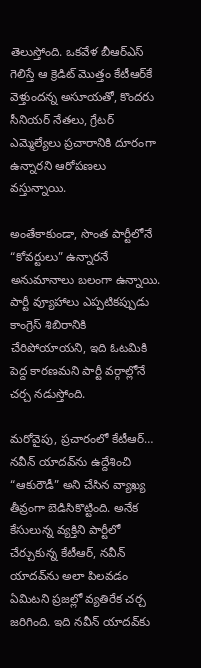తెలుస్తోంది. ఒకవేళ బీఆర్ఎస్ గెలిస్తే ఆ క్రెడిట్ మొత్తం కేటీఆర్‌కే వెళ్తుందన్న అసూయతో, కొందరు సీనియర్ నేతలు, గ్రేటర్ ఎమ్మెల్యేలు ప్రచారానికి దూరంగా ఉన్నారని ఆరోపణలు వస్తున్నాయి.

అంతేకాకుండా, సొంత పార్టీలోనే “కోవర్టులు” ఉన్నారనే అనుమానాలు బలంగా ఉన్నాయి. పార్టీ వ్యూహాలు ఎప్పటికప్పుడు కాంగ్రెస్ శిబిరానికి చేరిపోయాయని, ఇది ఓటమికి పెద్ద కారణమని పార్టీ వర్గాల్లోనే చర్చ నడుస్తోంది.

మరోవైపు, ప్రచారంలో కేటీఆర్… నవీన్ యాదవ్‌ను ఉద్దేశించి “ఆకురౌడీ” అని చేసిన వ్యాఖ్య తీవ్రంగా బెడిసికొట్టింది. అనేక కేసులున్న వ్యక్తిని పార్టీలో చేర్చుకున్న కేటీఆర్, నవీన్ యాదవ్‌ను అలా పిలవడం ఏమిటని ప్రజల్లో వ్యతిరేక చర్చ జరిగింది. ఇది నవీన్ యాదవ్‌కు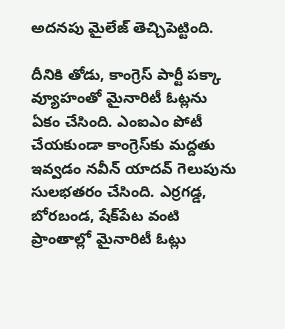అదనపు మైలేజ్ తెచ్చిపెట్టింది.

దీనికి తోడు, కాంగ్రెస్ పార్టీ పక్కా వ్యూహంతో మైనారిటీ ఓట్లను ఏకం చేసింది. ఎంఐఎం పోటీ చేయకుండా కాంగ్రెస్‌కు మద్దతు ఇవ్వడం నవీన్ యాదవ్ గెలుపును సులభతరం చేసింది. ఎర్రగడ్డ, బోరబండ, షేక్‌పేట వంటి ప్రాంతాల్లో మైనారిటీ ఓట్లు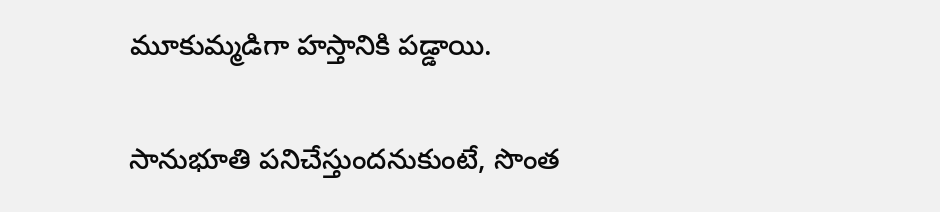మూకుమ్మడిగా హస్తానికి పడ్డాయి.

సానుభూతి పనిచేస్తుందనుకుంటే, సొంత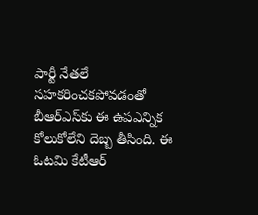పార్టీ నేతలే సహకరించకపోవడంతో బీఆర్ఎస్‌కు ఈ ఉపఎన్నిక కోలుకోలేని దెబ్బ తీసింది. ఈ ఓటమి కేటీఆర్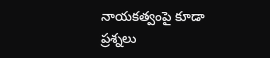నాయకత్వంపై కూడా ప్రశ్నలు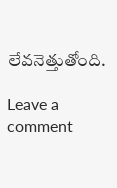లేవనెత్తుతోంది.

Leave a comment